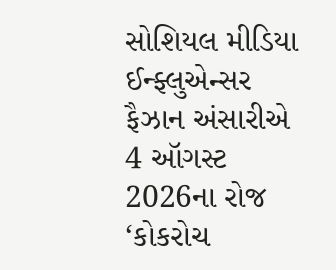સોશિયલ મીડિયા ઈન્ફ્લુએન્સર ફૈઝાન અંસારીએ 4 ઑગસ્ટ 2026ના રોજ ‘કોકરોચ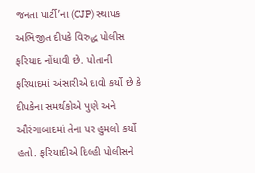જનતા પાર્ટી’ના (CJP) સ્થાપક અભિજીત દીપકે વિરુદ્ધ પોલીસ ફરિયાદ નોંધાવી છે. પોતાની ફરિયાદમાં અંસારીએ દાવો કર્યો છે કે દીપકેના સમર્થકોએ પુણે અને ઔરંગાબાદમાં તેના પર હુમલો કર્યો હતો. ફરિયાદીએ દિલ્હી પોલીસને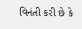વિનંતી કરી છે કે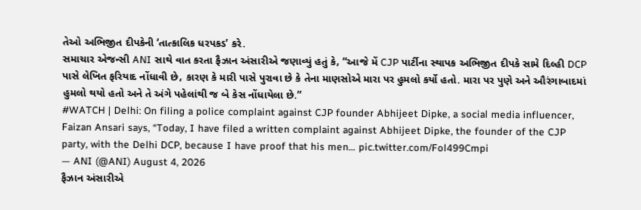તેઓ અભિજીત દીપકેની ‘તાત્કાલિક ધરપકડ’ કરે.
સમાચાર એજન્સી ANI સાથે વાત કરતા ફૈઝાન અંસારીએ જણાવ્યું હતું કે, “આજે મેં CJP પાર્ટીના સ્થાપક અભિજીત દીપકે સામે દિલ્હી DCP પાસે લેખિત ફરિયાદ નોંધાવી છે, કારણ કે મારી પાસે પુરાવા છે કે તેના માણસોએ મારા પર હુમલો કર્યો હતો. મારા પર પુણે અને ઔરંગાબાદમાં હુમલો થયો હતો અને તે અંગે પહેલાંથી જ બે કેસ નોંધાયેલા છે.”
#WATCH | Delhi: On filing a police complaint against CJP founder Abhijeet Dipke, a social media influencer, Faizan Ansari says, “Today, I have filed a written complaint against Abhijeet Dipke, the founder of the CJP party, with the Delhi DCP, because I have proof that his men… pic.twitter.com/Fol499Cmpi
— ANI (@ANI) August 4, 2026
ફૈઝાન અંસારીએ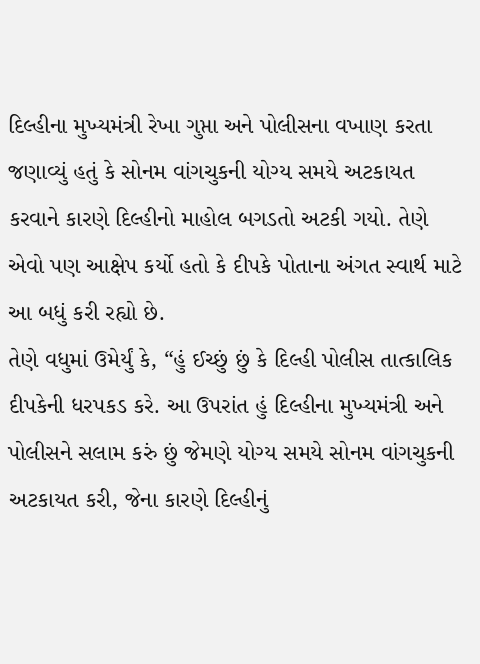દિલ્હીના મુખ્યમંત્રી રેખા ગુપ્તા અને પોલીસના વખાણ કરતા જણાવ્યું હતું કે સોનમ વાંગચુકની યોગ્ય સમયે અટકાયત કરવાને કારણે દિલ્હીનો માહોલ બગડતો અટકી ગયો. તેણે એવો પણ આક્ષેપ કર્યો હતો કે દીપકે પોતાના અંગત સ્વાર્થ માટે આ બધું કરી રહ્યો છે.
તેણે વધુમાં ઉમેર્યું કે, “હું ઈચ્છું છું કે દિલ્હી પોલીસ તાત્કાલિક દીપકેની ધરપકડ કરે. આ ઉપરાંત હું દિલ્હીના મુખ્યમંત્રી અને પોલીસને સલામ કરું છું જેમણે યોગ્ય સમયે સોનમ વાંગચુકની અટકાયત કરી, જેના કારણે દિલ્હીનું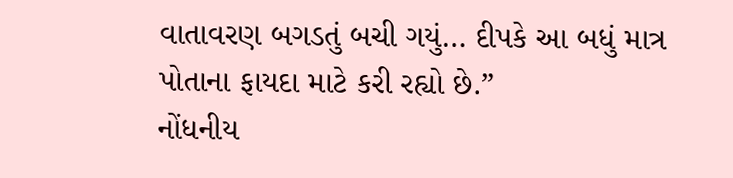વાતાવરણ બગડતું બચી ગયું… દીપકે આ બધું માત્ર પોતાના ફાયદા માટે કરી રહ્યો છે.”
નોંધનીય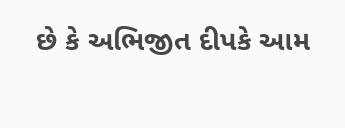છે કે અભિજીત દીપકે આમ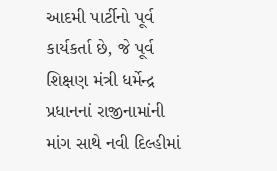આદમી પાર્ટીનો પૂર્વ કાર્યકર્તા છે, જે પૂર્વ શિક્ષણ મંત્રી ધર્મેન્દ્ર પ્રધાનનાં રાજીનામાંની માંગ સાથે નવી દિલ્હીમાં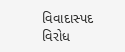વિવાદાસ્પદ વિરોધ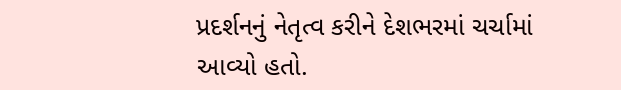પ્રદર્શનનું નેતૃત્વ કરીને દેશભરમાં ચર્ચામાં આવ્યો હતો.